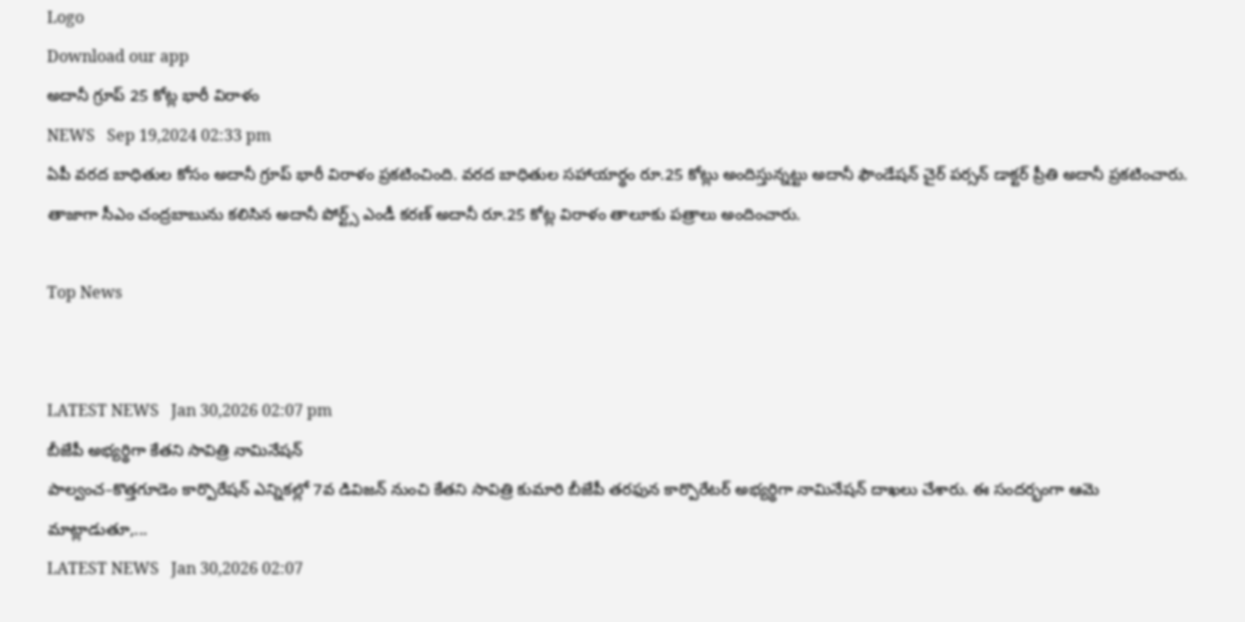Logo
Download our app
అదానీ గ్రూప్ 25 కోట్ల భారీ విరాళం
NEWS   Sep 19,2024 02:33 pm
ఏపీ వరద బాధితుల కోసం అదానీ గ్రూప్ భారీ విరాళం ప్రకటించింది. వరద బాధితుల సహాయార్థం రూ.25 కోట్లు అందిస్తున్నట్టు అదానీ ఫౌండేషన్ చైర్ పర్సన్ డాక్టర్ ప్రీతి అదానీ ప్రకటించారు. తాజాగా సీఎం చంద్రబాబును కలిసిన అదానీ పోర్ట్స్ ఎండీ కరణ్ అదానీ రూ.25 కోట్ల విరాళం తాలూకు పత్రాలు అందించారు.

Top News


LATEST NEWS   Jan 30,2026 02:07 pm
బీజేపీ అభ్యర్థిగా కేతని సావిత్రి నామినేషన్
పాల్వంచ–కొత్తగూడెం కార్పొరేషన్ ఎన్నికల్లో 7వ డివిజన్ నుంచి కేతని సావిత్రి కుమారి బీజేపీ తరఫున కార్పొరేటర్ అభ్యర్థిగా నామినేషన్ దాఖలు చేశారు. ఈ సందర్భంగా ఆమె మాట్లాడుతూ,...
LATEST NEWS   Jan 30,2026 02:07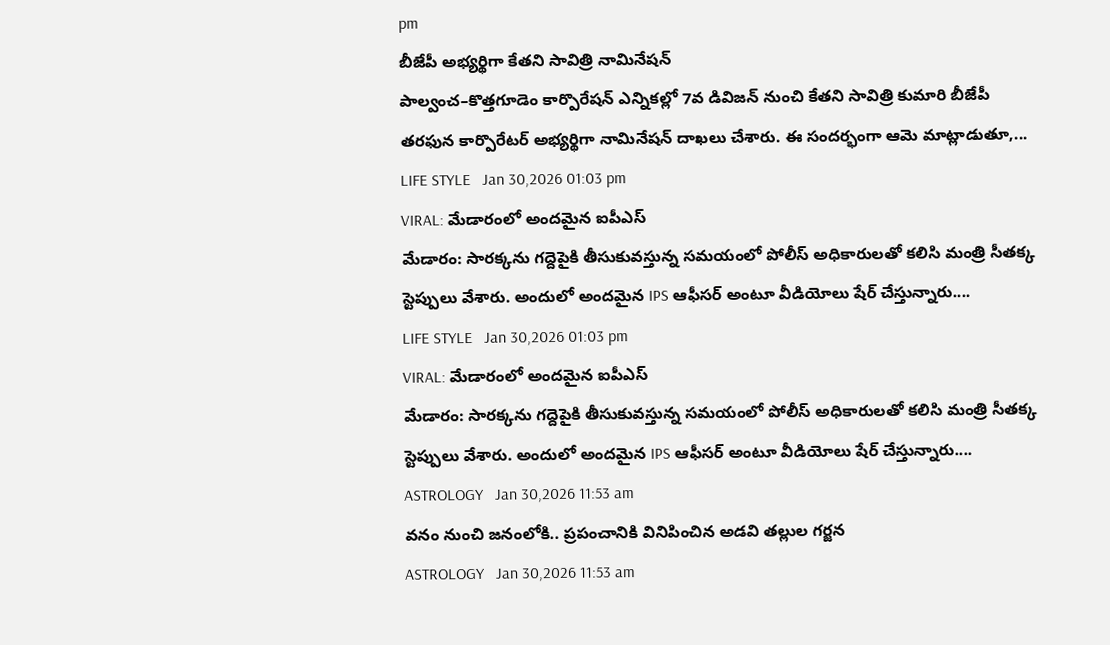pm
బీజేపీ అభ్యర్థిగా కేతని సావిత్రి నామినేషన్
పాల్వంచ–కొత్తగూడెం కార్పొరేషన్ ఎన్నికల్లో 7వ డివిజన్ నుంచి కేతని సావిత్రి కుమారి బీజేపీ తరఫున కార్పొరేటర్ అభ్యర్థిగా నామినేషన్ దాఖలు చేశారు. ఈ సందర్భంగా ఆమె మాట్లాడుతూ,...
LIFE STYLE   Jan 30,2026 01:03 pm
VIRAL: మేడారంలో అంద‌మైన ఐపీఎస్
మేడారం: సారక్కను గద్దెపైకి తీసుకువస్తున్న సమయంలో పోలీస్ అధికారులతో కలిసి మంత్రి సీత‌క్క‌ స్టెప్పులు వేశారు. అందులో అందమైన IPS ఆఫీసర్ అంటూ వీడియోలు షేర్ చేస్తున్నారు....
LIFE STYLE   Jan 30,2026 01:03 pm
VIRAL: మేడారంలో అంద‌మైన ఐపీఎస్
మేడారం: సారక్కను గద్దెపైకి తీసుకువస్తున్న సమయంలో పోలీస్ అధికారులతో కలిసి మంత్రి సీత‌క్క‌ స్టెప్పులు వేశారు. అందులో అందమైన IPS ఆఫీసర్ అంటూ వీడియోలు షేర్ చేస్తున్నారు....
ASTROLOGY   Jan 30,2026 11:53 am
వ‌నం నుంచి జ‌నంలోకి.. ప్ర‌పంచానికి వినిపించిన అడ‌వి త‌ల్లుల గ‌ర్జ‌న‌
ASTROLOGY   Jan 30,2026 11:53 am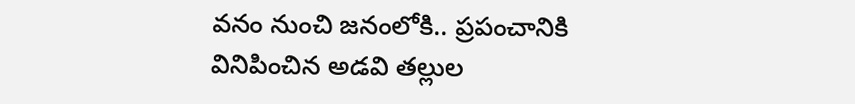వ‌నం నుంచి జ‌నంలోకి.. ప్ర‌పంచానికి వినిపించిన అడ‌వి త‌ల్లుల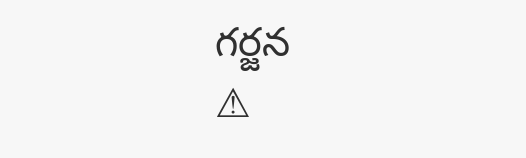గ‌ర్జ‌న‌
⚠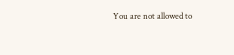You are not allowed to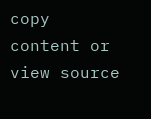copy content or view source